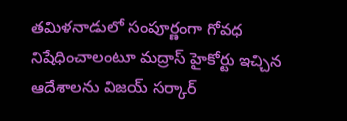తమిళనాడులో సంపూర్ణంగా గోవధ నిషేధించాలంటూ మద్రాస్ హైకోర్టు ఇచ్చిన ఆదేశాలను విజయ్ సర్కార్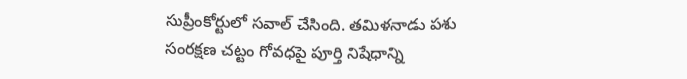సుప్రీంకోర్టులో సవాల్ చేసింది. తమిళనాడు పశు సంరక్షణ చట్టం గోవధపై పూర్తి నిషేధాన్ని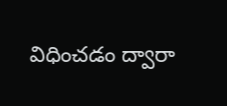విధించడం ద్వారా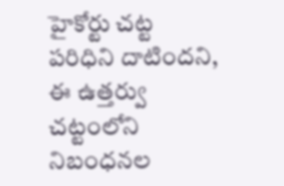హైకోర్టు చట్ట పరిధిని దాటిందని, ఈ ఉత్తర్వు చట్టంలోని నిబంధనల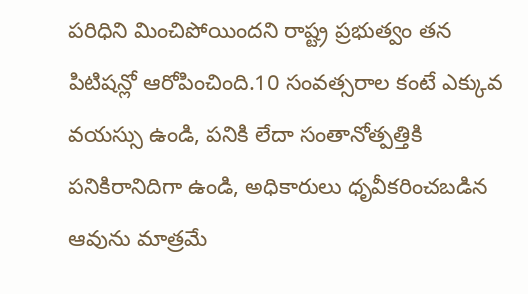పరిధిని మించిపోయిందని రాష్ట్ర ప్రభుత్వం తన పిటిషన్లో ఆరోపించింది.10 సంవత్సరాల కంటే ఎక్కువ వయస్సు ఉండి, పనికి లేదా సంతానోత్పత్తికి పనికిరానిదిగా ఉండి, అధికారులు ధృవీకరించబడిన ఆవును మాత్రమే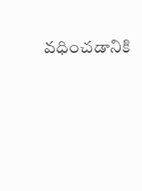వధించడానికి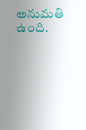అనుమతి ఉంది.